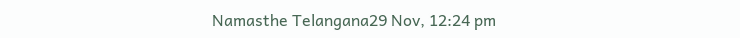Namasthe Telangana29 Nov, 12:24 pm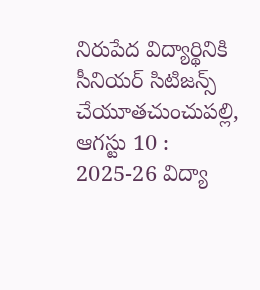నిరుపేద విద్యార్థినికి సీనియర్ సిటిజన్స్ చేయూతచుంచుపల్లి, ఆగస్టు 10 : 2025-26 విద్యా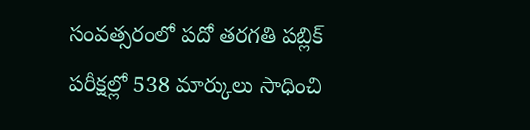సంవత్సరంలో పదో తరగతి పబ్లిక్ పరీక్షల్లో 538 మార్కులు సాధించి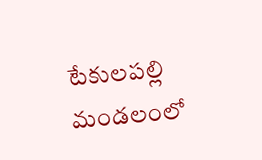టేకులపల్లి మండలంలో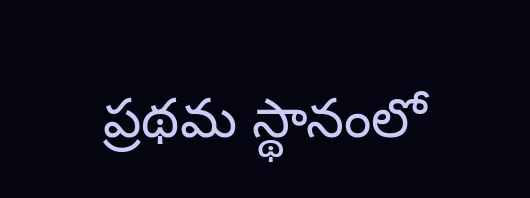ప్రథమ స్థానంలో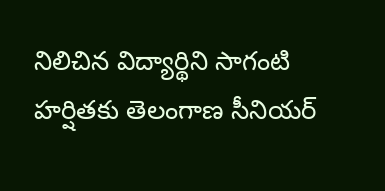నిలిచిన విద్యార్థిని సాగంటి హర్షితకు తెలంగాణ సీనియర్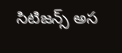సిటిజన్స్ అస